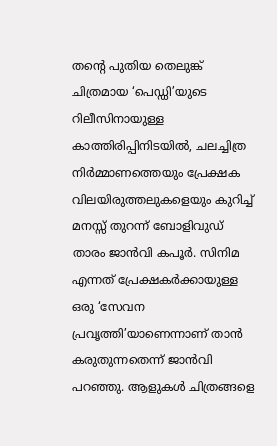തന്റെ പുതിയ തെലുങ്ക് ചിത്രമായ ‘പെഡ്ഡി’യുടെ റിലീസിനായുള്ള കാത്തിരിപ്പിനിടയിൽ, ചലച്ചിത്ര നിർമ്മാണത്തെയും പ്രേക്ഷക വിലയിരുത്തലുകളെയും കുറിച്ച് മനസ്സ് തുറന്ന് ബോളിവുഡ് താരം ജാൻവി കപൂർ. സിനിമ എന്നത് പ്രേക്ഷകർക്കായുള്ള ഒരു ‘സേവന പ്രവൃത്തി’യാണെന്നാണ് താൻ കരുതുന്നതെന്ന് ജാൻവി പറഞ്ഞു. ആളുകൾ ചിത്രങ്ങളെ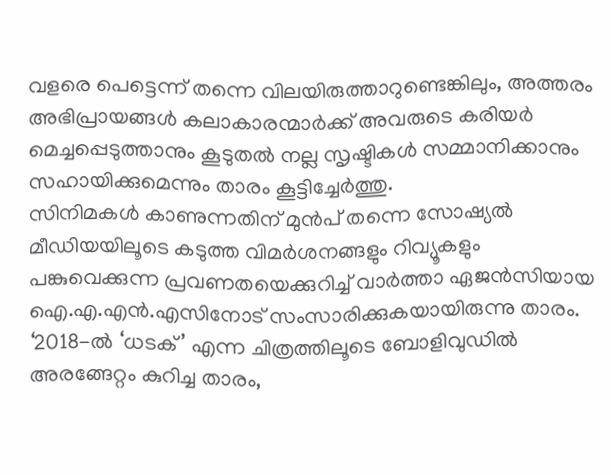വളരെ പെട്ടെന്ന് തന്നെ വിലയിരുത്താറുണ്ടെങ്കിലും, അത്തരം അഭിപ്രായങ്ങൾ കലാകാരന്മാർക്ക് അവരുടെ കരിയർ മെച്ചപ്പെടുത്താനും കൂടുതൽ നല്ല സൃഷ്ടികൾ സമ്മാനിക്കാനും സഹായിക്കുമെന്നും താരം കൂട്ടിച്ചേർത്തു.
സിനിമകൾ കാണുന്നതിന് മുൻപ് തന്നെ സോഷ്യൽ മീഡിയയിലൂടെ കടുത്ത വിമർശനങ്ങളും റിവ്യൂകളും പങ്കുവെക്കുന്ന പ്രവണതയെക്കുറിച്ച് വാർത്താ ഏജൻസിയായ ഐ.എ.എൻ.എസിനോട് സംസാരിക്കുകയായിരുന്നു താരം.
‘2018-ൽ ‘ധടക്’ എന്ന ചിത്രത്തിലൂടെ ബോളിവുഡിൽ അരങ്ങേറ്റം കുറിച്ച താരം,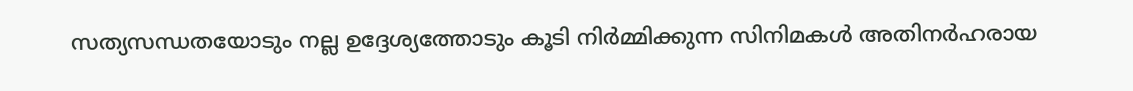സത്യസന്ധതയോടും നല്ല ഉദ്ദേശ്യത്തോടും കൂടി നിർമ്മിക്കുന്ന സിനിമകൾ അതിനർഹരായ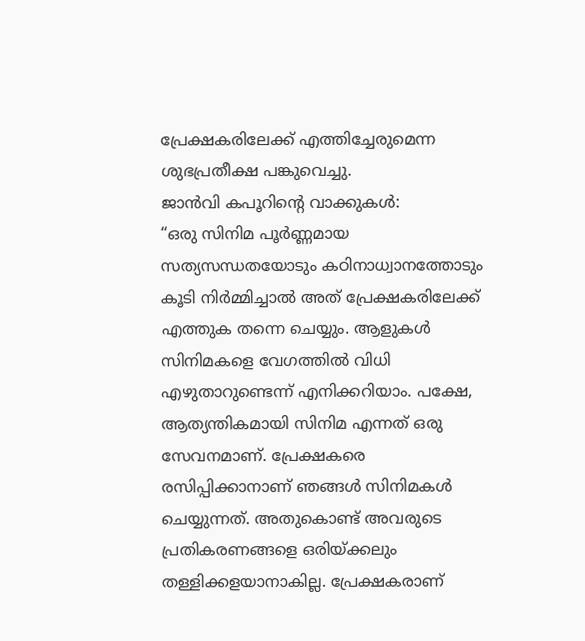പ്രേക്ഷകരിലേക്ക് എത്തിച്ചേരുമെന്ന ശുഭപ്രതീക്ഷ പങ്കുവെച്ചു.
ജാൻവി കപൂറിന്റെ വാക്കുകൾ:
“ഒരു സിനിമ പൂർണ്ണമായ സത്യസന്ധതയോടും കഠിനാധ്വാനത്തോടും കൂടി നിർമ്മിച്ചാൽ അത് പ്രേക്ഷകരിലേക്ക് എത്തുക തന്നെ ചെയ്യും. ആളുകൾ സിനിമകളെ വേഗത്തിൽ വിധി എഴുതാറുണ്ടെന്ന് എനിക്കറിയാം. പക്ഷേ, ആത്യന്തികമായി സിനിമ എന്നത് ഒരു സേവനമാണ്. പ്രേക്ഷകരെ രസിപ്പിക്കാനാണ് ഞങ്ങൾ സിനിമകൾ ചെയ്യുന്നത്. അതുകൊണ്ട് അവരുടെ പ്രതികരണങ്ങളെ ഒരിയ്ക്കലും തള്ളിക്കളയാനാകില്ല. പ്രേക്ഷകരാണ്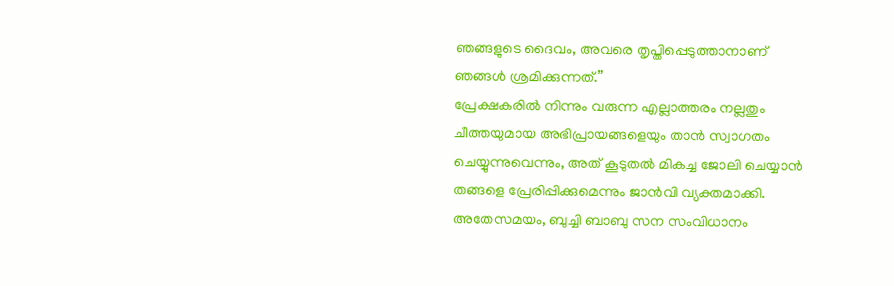ഞങ്ങളുടെ ദൈവം, അവരെ തൃപ്തിപ്പെടുത്താനാണ് ഞങ്ങൾ ശ്രമിക്കുന്നത്.”
പ്രേക്ഷകരിൽ നിന്നും വരുന്ന എല്ലാത്തരം നല്ലതും ചീത്തയുമായ അഭിപ്രായങ്ങളെയും താൻ സ്വാഗതം ചെയ്യുന്നുവെന്നും, അത് കൂടുതൽ മികച്ച ജോലി ചെയ്യാൻ തങ്ങളെ പ്രേരിപ്പിക്കുമെന്നും ജാൻവി വ്യക്തമാക്കി.
അതേസമയം, ബുച്ചി ബാബു സന സംവിധാനം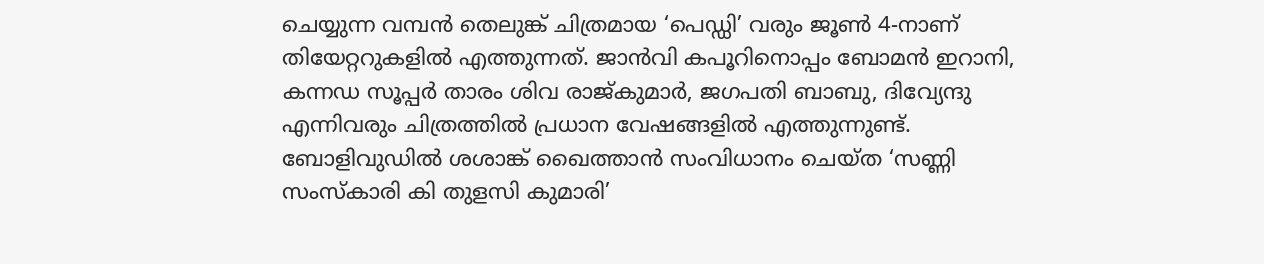ചെയ്യുന്ന വമ്പൻ തെലുങ്ക് ചിത്രമായ ‘പെഡ്ഡി’ വരും ജൂൺ 4-നാണ് തിയേറ്ററുകളിൽ എത്തുന്നത്. ജാൻവി കപൂറിനൊപ്പം ബോമൻ ഇറാനി, കന്നഡ സൂപ്പർ താരം ശിവ രാജ്കുമാർ, ജഗപതി ബാബു, ദിവ്യേന്ദു എന്നിവരും ചിത്രത്തിൽ പ്രധാന വേഷങ്ങളിൽ എത്തുന്നുണ്ട്.
ബോളിവുഡിൽ ശശാങ്ക് ഖൈത്താൻ സംവിധാനം ചെയ്ത ‘സണ്ണി സംസ്കാരി കി തുളസി കുമാരി’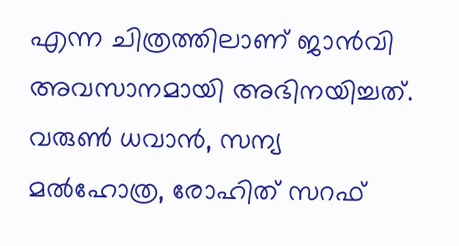എന്ന ചിത്രത്തിലാണ് ജാൻവി അവസാനമായി അഭിനയിച്ചത്. വരുൺ ധവാൻ, സന്യ മൽഹോത്ര, രോഹിത് സറഫ്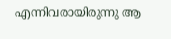എന്നിവരായിരുന്നു ആ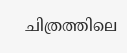ചിത്രത്തിലെ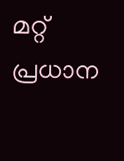മറ്റ് പ്രധാന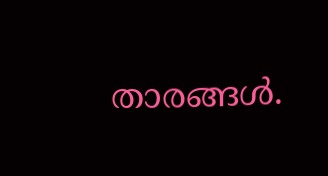താരങ്ങൾ.